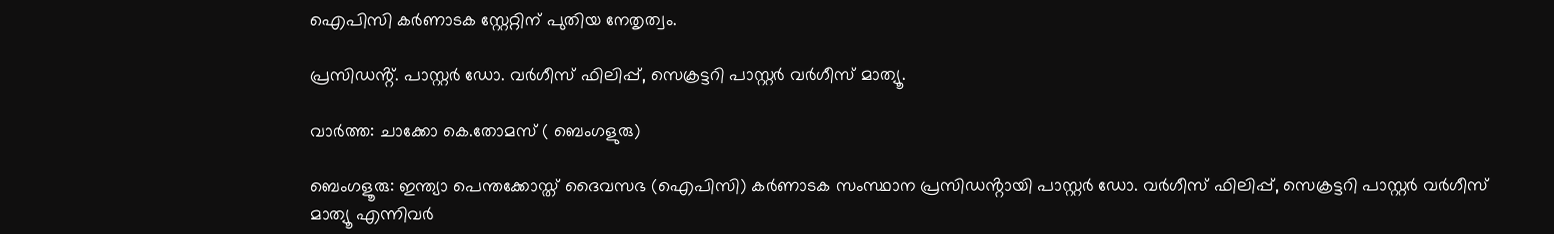ഐപിസി കർണാടക സ്റ്റേറ്റിന് പുതിയ നേതൃത്വം.

പ്രസിഡൻ്റ്. പാസ്റ്റർ ഡോ. വർഗീസ് ഫിലിപ്പ്, സെക്രട്ടറി പാസ്റ്റർ വർഗീസ് മാത്യൂ.

വാര്‍ത്ത: ചാക്കോ കെ.തോമസ് ( ബെംഗളുരു)

ബെംഗളൂരു: ഇന്ത്യാ പെന്തക്കോസ്ത് ദൈവസഭ (ഐപിസി) കർണാടക സംസ്ഥാന പ്രസിഡൻ്റായി പാസ്റ്റർ ഡോ. വർഗീസ് ഫിലിപ്പ്, സെക്രട്ടറി പാസ്റ്റർ വർഗീസ് മാത്യൂ എന്നിവർ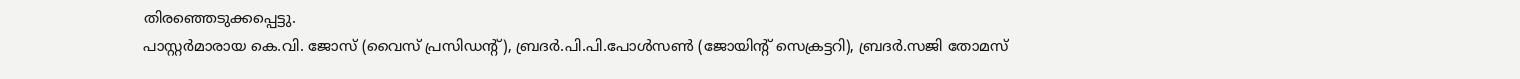തിരഞ്ഞെടുക്കപ്പെട്ടു.
പാസ്റ്റർമാരായ കെ.വി. ജോസ് (വൈസ് പ്രസിഡൻ്റ്), ബ്രദർ.പി.പി.പോൾസൺ (ജോയിൻ്റ് സെക്രട്ടറി), ബ്രദർ.സജി തോമസ്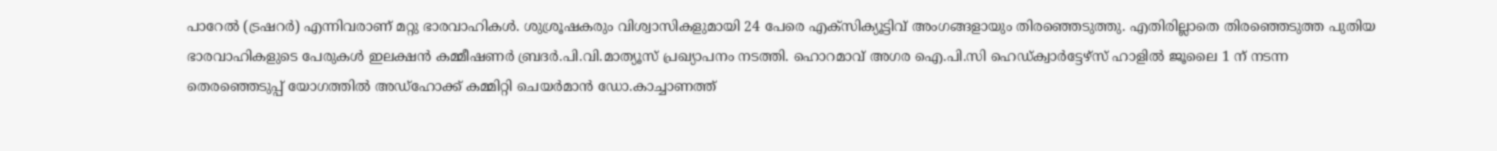പാറേൽ (ട്രഷറർ) എന്നിവരാണ് മറ്റു ഭാരവാഹികൾ. ശുശ്രൂഷകരും വിശ്വാസികളുമായി 24 പേരെ എക്സിക്യൂട്ടിവ് അംഗങ്ങളായും തിരഞ്ഞെടുത്തു. എതിരില്ലാതെ തിരഞ്ഞെടുത്ത പുതിയ ഭാരവാഹികളുടെ പേരുകൾ ഇലക്ഷൻ കമ്മീഷണർ ബ്രദർ.പി.വി.മാത്യൂസ് പ്രഖ്യാപനം നടത്തി. ഹൊറമാവ് അഗര ഐ.പി.സി ഹെഡ്ക്വാർട്ടേഴ്സ് ഹാളിൽ ജൂലൈ 1 ന് നടന്ന തെരഞ്ഞെടുപ്പ് യോഗത്തിൽ അഡ്ഹോക്ക് കമ്മിറ്റി ചെയർമാൻ ഡോ.കാച്ചാണത്ത്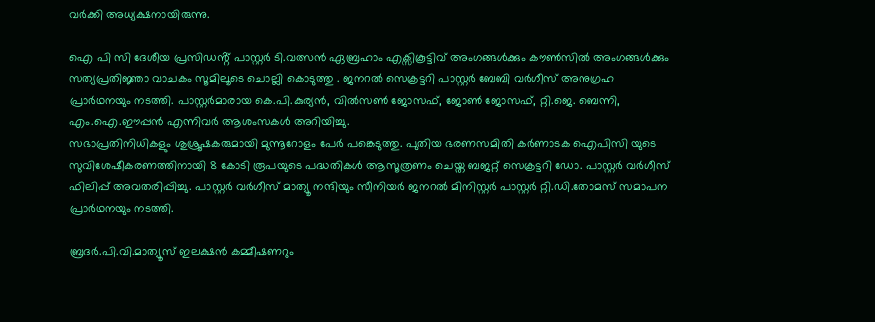വർക്കി അധ്യക്ഷനായിരുന്നു.

ഐ പി സി ദേശീയ പ്രസിഡൻ്റ് പാസ്റ്റർ ടി.വത്സൻ ഏബ്രഹാം എക്സികൂട്ടിവ് അംഗങ്ങൾക്കും കൗൺസിൽ അംഗങ്ങൾക്കും സത്യപ്രതിജ്ഞാ വാചകം സൂമിലൂടെ ചൊല്ലി കൊടുത്തു . ജനറൽ സെക്രട്ടറി പാസ്റ്റർ ബേബി വർഗീസ് അനുഗ്രഹ പ്രാർഥനയും നടത്തി. പാസ്റ്റർമാരായ കെ.പി.കുര്യൻ, വിൽസൺ ജോസഫ്, ജോൺ ജോസഫ്, റ്റി.ജെ. ബെന്നി, എം.ഐ.ഈപ്പൻ എന്നിവർ ആശംസകൾ അറിയിച്ചു.
സഭാപ്രതിനിധികളും ശുശ്രൂഷകരുമായി മുന്നൂറോളം പേർ പങ്കെടുത്തു. പുതിയ ഭരണസമിതി കർണാടക ഐപിസി യുടെ സുവിശേഷീകരണത്തിനായി 8 കോടി രൂപയുടെ പദ്ധതികൾ ആസൂത്രണം ചെയ്ത ബജറ്റ് സെക്രട്ടറി ഡോ. പാസ്റ്റർ വർഗീസ് ഫിലിപ്പ് അവതരിപ്പിച്ചു. പാസ്റ്റർ വർഗീസ് മാത്യൂ നന്ദിയും സീനിയർ ജനറൽ മിനിസ്റ്റർ പാസ്റ്റർ റ്റി.ഡി.തോമസ് സമാപന പ്രാർഥനയും നടത്തി.

ബ്രദർ.പി.വി.മാത്യൂസ് ഇലക്ഷൻ കമ്മീഷണറും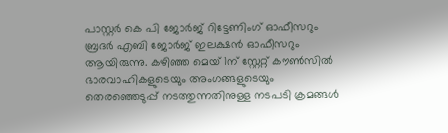പാസ്റ്റർ കെ പി ജോർജ് റിട്ടേണിംഗ് ഓഫീസറും ബ്രദർ എബി ജോർജ് ഇലക്ഷൻ ഓഫീസറും ആയിരുന്നു. കഴിഞ്ഞ മെയ് 1ന് സ്റ്റേറ്റ് കൗൺസിൽ ഭാരവാഹികളുടെയും അംഗങ്ങളുടെയും തെരഞ്ഞെടുപ്പ് നടത്തുന്നതിനുള്ള നടപടി ക്രമങ്ങൾ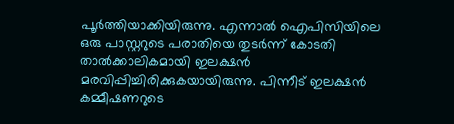പൂർത്തിയാക്കിയിരുന്നു. എന്നാൽ ഐപിസിയിലെ ഒരു പാസ്റ്ററുടെ പരാതിയെ തുടർന്ന് കോടതി താൽക്കാലികമായി ഇലക്ഷൻ മരവിപ്പിച്ചിരിക്കുകയായിരുന്നു. പിന്നീട് ഇലക്ഷൻ കമ്മീഷണറുടെ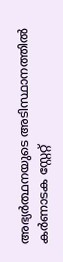അഭ്യർത്ഥനയുടെ അടിസ്ഥാനത്തിൽ കർണാടക സ്റ്റേറ്റ്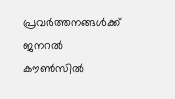പ്രവർത്തനങ്ങൾക്ക് ജനറൽ കൗൺസിൽ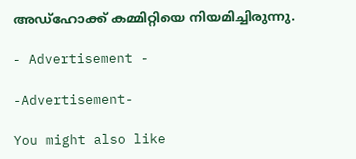അഡ്ഹോക്ക് കമ്മിറ്റിയെ നിയമിച്ചിരുന്നു.

- Advertisement -

-Advertisement-

You might also like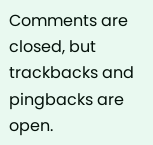Comments are closed, but trackbacks and pingbacks are open.